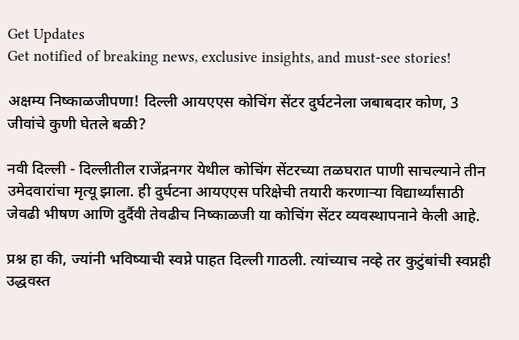Get Updates
Get notified of breaking news, exclusive insights, and must-see stories!

अक्षम्य निष्काळजीपणा! दिल्ली आयएएस कोचिंग सेंटर दुर्घटनेला जबाबदार कोण, 3 जीवांचे कुणी घेतले बळी?

नवी दिल्ली - दिल्लीतील राजेंद्रनगर येथील कोचिंग सेंटरच्या तळघरात पाणी साचल्याने तीन उमेदवारांचा मृत्यू झाला. ही दुर्घटना आयएएस परिक्षेची तयारी करणाऱ्या विद्यार्थ्यांसाठी जेवढी भीषण आणि दुर्दैवी तेवढीच निष्काळजी या कोचिंग सेंटर व्यवस्थापनाने केली आहे.

प्रश्न हा की, ज्यांनी भविष्याची स्वप्ने पाहत दिल्ली गाठली. त्यांच्याच नव्हे तर कुटुंबांची स्वप्नही उद्धवस्त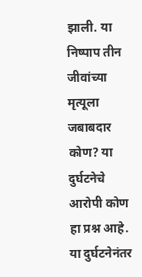झाली. या निष्पाप तीन जीवांच्या मृत्यूला जबाबदार कोण? या दुर्घटनेचे आरोपी कोण हा प्रश्न आहे. या दुर्घटनेनंतर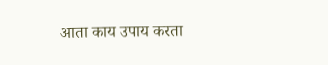आता काय उपाय करता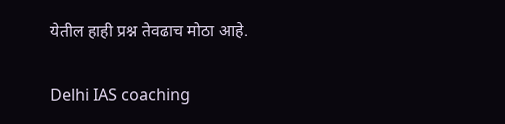येतील हाही प्रश्न तेवढाच मोठा आहे.

Delhi IAS coaching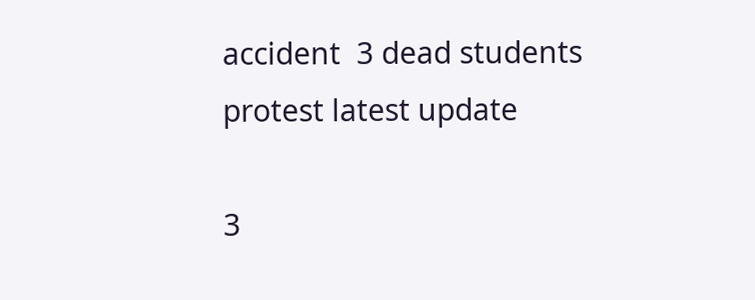accident  3 dead students protest latest update

3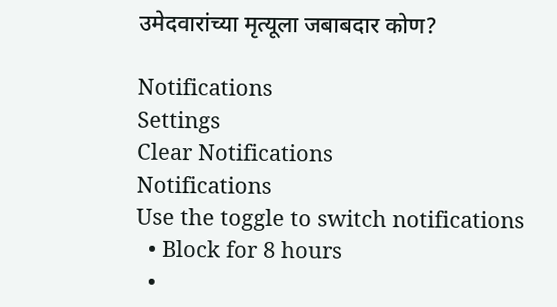उमेदवारांच्या मृत्यूला जबाबदार कोण?

Notifications
Settings
Clear Notifications
Notifications
Use the toggle to switch notifications
  • Block for 8 hours
  •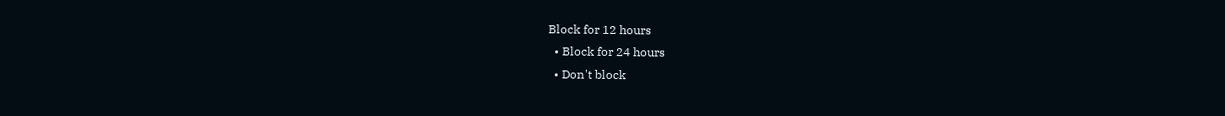Block for 12 hours
  • Block for 24 hours
  • Don't block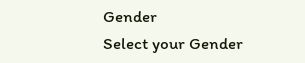Gender
Select your Gender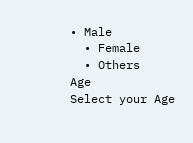• Male
  • Female
  • Others
Age
Select your Age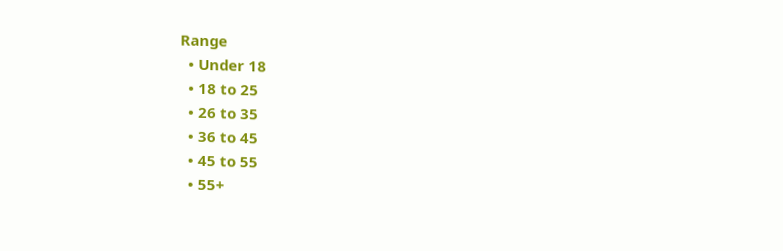Range
  • Under 18
  • 18 to 25
  • 26 to 35
  • 36 to 45
  • 45 to 55
  • 55+